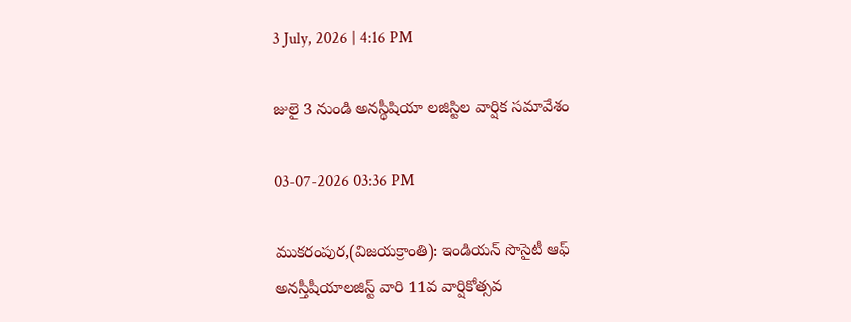3 July, 2026 | 4:16 PM

జులై 3 నుండి అనస్థీషియా లజిస్టిల వార్షిక సమావేశం

03-07-2026 03:36 PM

ముకరంపుర,(విజయక్రాంతి): ఇండియన్ సొసైటీ ఆఫ్ అనస్తీషీయాలజిస్ట్ వారి 11వ వార్షికోత్సవ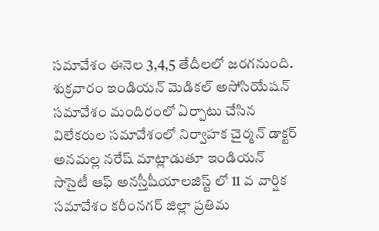సమావేశం ఈనెల 3,4,5 తేదీలలో జరగనుంది. శుక్రవారం ఇండియన్ మెడికల్ అసోసియేషన్ సమావేశం మందిరంలో ఏర్పాటు చేసిన విలేకరుల సమావేశంలో నిర్వాహక చైర్మన్ డాక్టర్ అనమల్ల నరేష్ మాట్లాడుతూ ఇండియన్ సొసైటీ ఆఫ్ అనస్తీషీయాలజిస్ట్ లో 11 వ వార్షిక సమావేశం కరీంనగర్ జిల్లా ప్రతిమ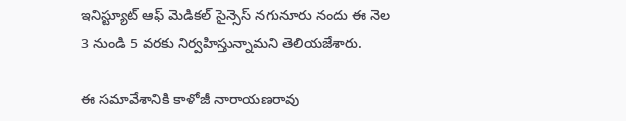ఇనిస్ట్యూట్ ఆఫ్ మెడికల్ సైన్సెస్ నగునూరు నందు ఈ నెల 3 నుండి 5 వరకు నిర్వహిస్తున్నామని తెలియజేశారు.

ఈ సమావేశానికి కాళోజీ నారాయణరావు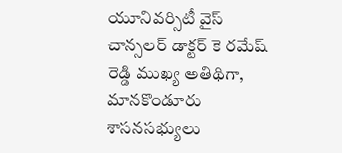యూనివర్సిటీ వైస్ చాన్సలర్ డాక్టర్ కె రమేష్ రెడ్డి ముఖ్య అతిథిగా, మానకొండూరు శాసనసభ్యులు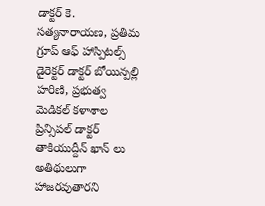డాక్టర్ కె. సత్యనారాయణ, ప్రతిమ గ్రూప్ ఆఫ్ హాస్పిటల్స్ డైరెక్టర్ డాక్టర్ బోయిన్పల్లి హరిణి, ప్రభుత్వ మెడికల్ కళాశాల ప్రిన్సిపల్ డాక్టర్ తాకియుద్దీన్ ఖాన్ లు అతిథులుగా హాజరవుతారని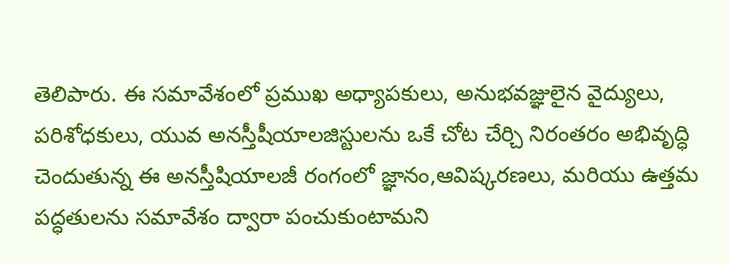తెలిపారు. ఈ సమావేశంలో ప్రముఖ అధ్యాపకులు, అనుభవజ్ఞులైన వైద్యులు, పరిశోధకులు, యువ అనస్తీషీయాలజిస్టులను ఒకే చోట చేర్చి నిరంతరం అభివృద్ధి చెందుతున్న ఈ అనస్తీషియాలజీ రంగంలో జ్ఞానం,ఆవిష్కరణలు, మరియు ఉత్తమ పద్ధతులను సమావేశం ద్వారా పంచుకుంటామని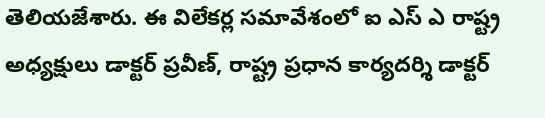తెలియజేశారు. ఈ విలేకర్ల సమావేశంలో ఐ ఎస్ ఎ రాష్ట్ర అధ్యక్షులు డాక్టర్ ప్రవీణ్, రాష్ట్ర ప్రధాన కార్యదర్శి డాక్టర్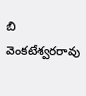బి వెంకటేశ్వరరావు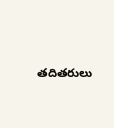తదితరులు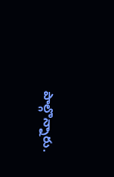పాల్గొన్నారు.